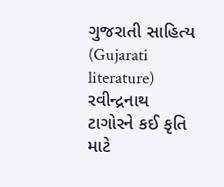ગુજરાતી સાહિત્ય (Gujarati literature) રવીન્દ્રનાથ ટાગોરને કઈ કૃતિ માટે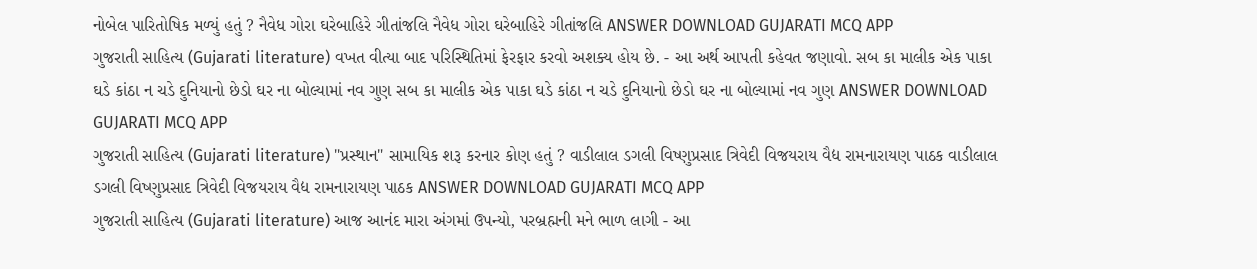નોબેલ પારિતોષિક મળ્યું હતું ? નૈવેધ ગોરા ઘરેબાહિરે ગીતાંજલિ નૈવેધ ગોરા ઘરેબાહિરે ગીતાંજલિ ANSWER DOWNLOAD GUJARATI MCQ APP
ગુજરાતી સાહિત્ય (Gujarati literature) વખત વીત્યા બાદ પરિસ્થિતિમાં ફેરફાર કરવો અશક્ય હોય છે. - આ અર્થ આપતી કહેવત જણાવો. સબ કા માલીક એક પાકા ઘડે કાંઠા ન ચડે દુનિયાનો છેડો ઘર ના બોલ્યામાં નવ ગુણ સબ કા માલીક એક પાકા ઘડે કાંઠા ન ચડે દુનિયાનો છેડો ઘર ના બોલ્યામાં નવ ગુણ ANSWER DOWNLOAD GUJARATI MCQ APP
ગુજરાતી સાહિત્ય (Gujarati literature) "પ્રસ્થાન" સામાયિક શરૂ કરનાર કોણ હતું ? વાડીલાલ ડગલી વિષ્ણુપ્રસાદ ત્રિવેદી વિજયરાય વૈદ્ય રામનારાયણ પાઠક વાડીલાલ ડગલી વિષ્ણુપ્રસાદ ત્રિવેદી વિજયરાય વૈદ્ય રામનારાયણ પાઠક ANSWER DOWNLOAD GUJARATI MCQ APP
ગુજરાતી સાહિત્ય (Gujarati literature) આજ આનંદ મારા અંગમાં ઉપન્યો, પરબ્રહ્મની મને ભાળ લાગી - આ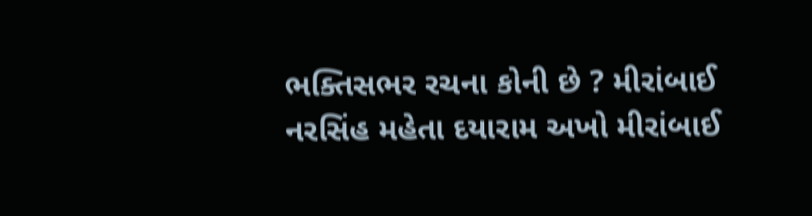ભક્તિસભર રચના કોની છે ? મીરાંબાઈ નરસિંહ મહેતા દયારામ અખો મીરાંબાઈ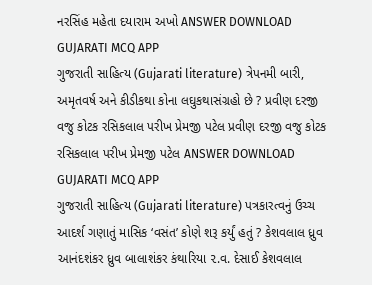નરસિંહ મહેતા દયારામ અખો ANSWER DOWNLOAD GUJARATI MCQ APP
ગુજરાતી સાહિત્ય (Gujarati literature) ત્રેપનમી બારી, અમૃતવર્ષ અને કીડીકથા કોના લઘુકથાસંગ્રહો છે ? પ્રવીણ દરજી વજુ કોટક રસિકલાલ પરીખ પ્રેમજી પટેલ પ્રવીણ દરજી વજુ કોટક રસિકલાલ પરીખ પ્રેમજી પટેલ ANSWER DOWNLOAD GUJARATI MCQ APP
ગુજરાતી સાહિત્ય (Gujarati literature) પત્રકારત્વનું ઉચ્ચ આદર્શ ગણાતું માસિક ‘વસંત’ કોણે શરૂ કર્યું હતું ? કેશવલાલ ધ્રુવ આનંદશંકર ધ્રુવ બાલાશંકર કંથારિયા ૨.વ. દેસાઈ કેશવલાલ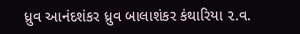ધ્રુવ આનંદશંકર ધ્રુવ બાલાશંકર કંથારિયા ૨.વ.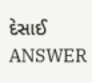દેસાઈ ANSWER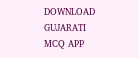DOWNLOAD GUJARATI MCQ APP